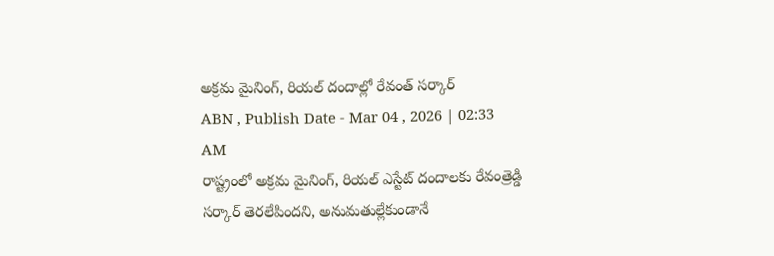అక్రమ మైనింగ్, రియల్ దందాల్లో రేవంత్ సర్కార్
ABN , Publish Date - Mar 04 , 2026 | 02:33 AM
రాష్ట్రంలో అక్రమ మైనింగ్, రియల్ ఎస్టేట్ దందాలకు రేవంత్రెడ్డి సర్కార్ తెరలేపిందని, అనుమతుల్లేకుండానే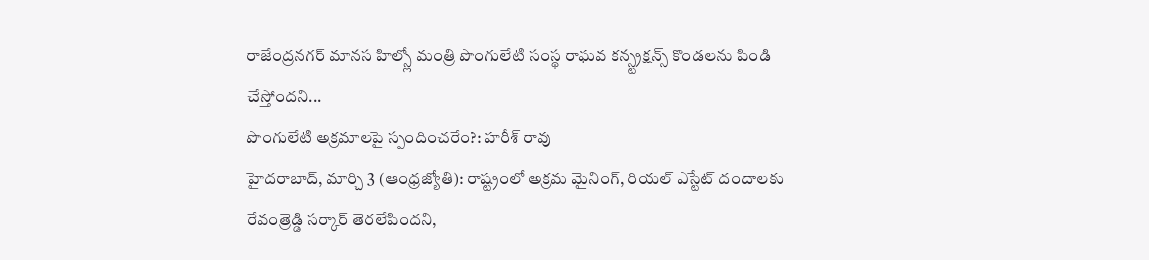రాజేంద్రనగర్ మానస హిల్స్లో మంత్రి పొంగులేటి సంస్థ రాఘవ కన్స్ట్రక్షన్స్ కొండలను పిండి చేస్తోందని...
పొంగులేటి అక్రమాలపై స్పందించరేం?: హరీశ్ రావు
హైదరాబాద్, మార్చి 3 (ఆంధ్రజ్యోతి): రాష్ట్రంలో అక్రమ మైనింగ్, రియల్ ఎస్టేట్ దందాలకు రేవంత్రెడ్డి సర్కార్ తెరలేపిందని,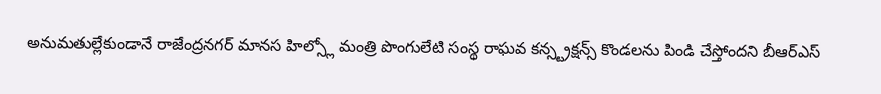అనుమతుల్లేకుండానే రాజేంద్రనగర్ మానస హిల్స్లో మంత్రి పొంగులేటి సంస్థ రాఘవ కన్స్ట్రక్షన్స్ కొండలను పిండి చేస్తోందని బీఆర్ఎస్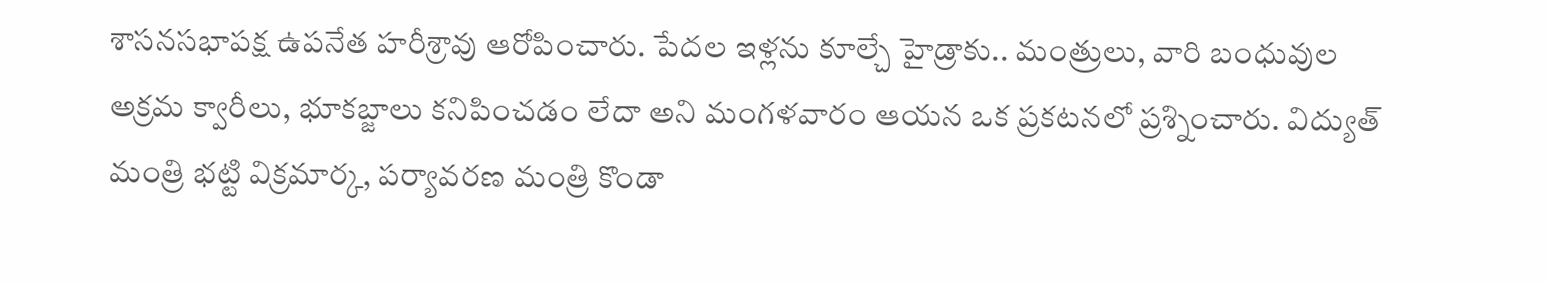శాసనసభాపక్ష ఉపనేత హరీశ్రావు ఆరోపించారు. పేదల ఇళ్లను కూల్చే హైడ్రాకు.. మంత్రులు, వారి బంధువుల అక్రమ క్వారీలు, భూకబ్జాలు కనిపించడం లేదా అని మంగళవారం ఆయన ఒక ప్రకటనలో ప్రశ్నించారు. విద్యుత్ మంత్రి భట్టి విక్రమార్క, పర్యావరణ మంత్రి కొండా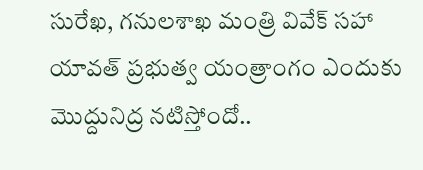సురేఖ, గనులశాఖ మంత్రి వివేక్ సహా యావత్ ప్రభుత్వ యంత్రాంగం ఎందుకు మొద్దునిద్ర నటిస్తోందో..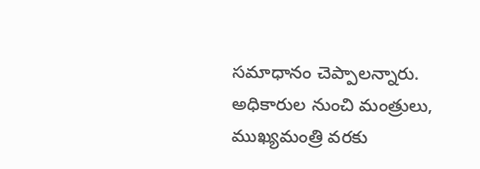సమాధానం చెప్పాలన్నారు. అధికారుల నుంచి మంత్రులు, ముఖ్యమంత్రి వరకు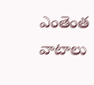ఎంతెంత వాటాలు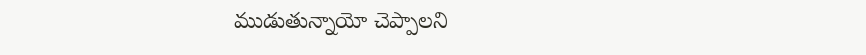ముడుతున్నాయో చెప్పాలని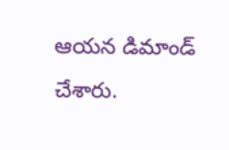ఆయన డిమాండ్ చేశారు.